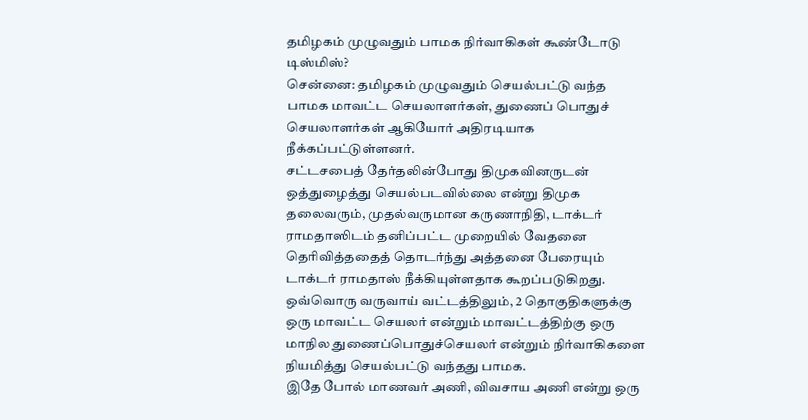தமிழகம் முழுவதும் பாமக நிர்வாகிகள் கூண்டோடு டிஸ்மிஸ்?
சென்னை: தமிழகம் முழுவதும் செயல்பட்டு வந்த பாமக மாவட்ட செயலாளர்கள், துணைப் பொதுச் செயலாளர்கள் ஆகியோர் அதிரடியாக நீக்கப்பட்டுள்ளனர்.
சட்டசபைத் தேர்தலின்போது திமுகவினருடன் ஒத்துழைத்து செயல்படவில்லை என்று திமுக தலைவரும், முதல்வருமான கருணாநிதி, டாக்டர் ராமதாஸிடம் தனிப்பட்ட முறையில் வேதனை தெரிவித்ததைத் தொடர்ந்து அத்தனை பேரையும் டாக்டர் ராமதாஸ் நீக்கியுள்ளதாக கூறப்படுகிறது.
ஒவ்வொரு வருவாய் வட்டத்திலும், 2 தொகுதிகளுக்கு ஒரு மாவட்ட செயலர் என்றும் மாவட்டத்திற்கு ஒரு மாநில துணைப்பொதுச்செயலர் என்றும் நிர்வாகிகளை நியமித்து செயல்பட்டு வந்தது பாமக.
இதே போல் மாணவர் அணி, விவசாய அணி என்று ஒரு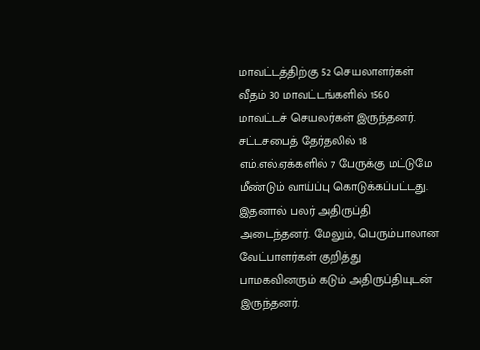மாவட்டத்திற்கு 52 செயலாளர்கள் வீதம் 30 மாவட்டங்களில் 1560 மாவட்டச் செயலர்கள் இருந்தனர்.
சட்டசபைத் தேர்தலில் 18 எம்.எல்.ஏக்களில் 7 பேருக்கு மட்டுமே மீண்டும் வாய்ப்பு கொடுக்கப்பட்டது. இதனால் பலர் அதிருப்தி அடைந்தனர். மேலும், பெரும்பாலான வேட்பாளர்கள் குறித்து பாமகவினரும் கடும் அதிருப்தியுடன் இருந்தனர்.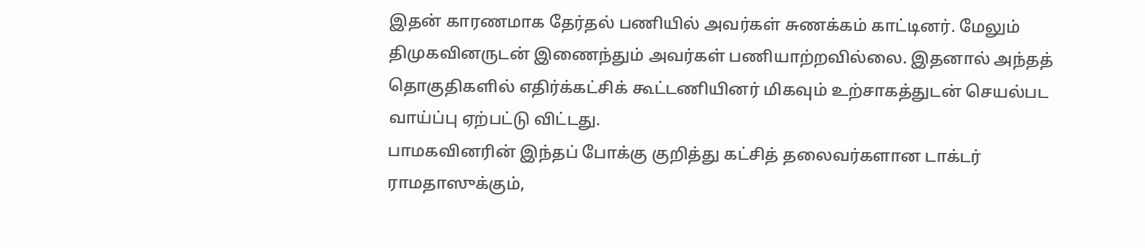இதன் காரணமாக தேர்தல் பணியில் அவர்கள் சுணக்கம் காட்டினர். மேலும் திமுகவினருடன் இணைந்தும் அவர்கள் பணியாற்றவில்லை. இதனால் அந்தத் தொகுதிகளில் எதிர்க்கட்சிக் கூட்டணியினர் மிகவும் உற்சாகத்துடன் செயல்பட வாய்ப்பு ஏற்பட்டு விட்டது.
பாமகவினரின் இந்தப் போக்கு குறித்து கட்சித் தலைவர்களான டாக்டர் ராமதாஸுக்கும்,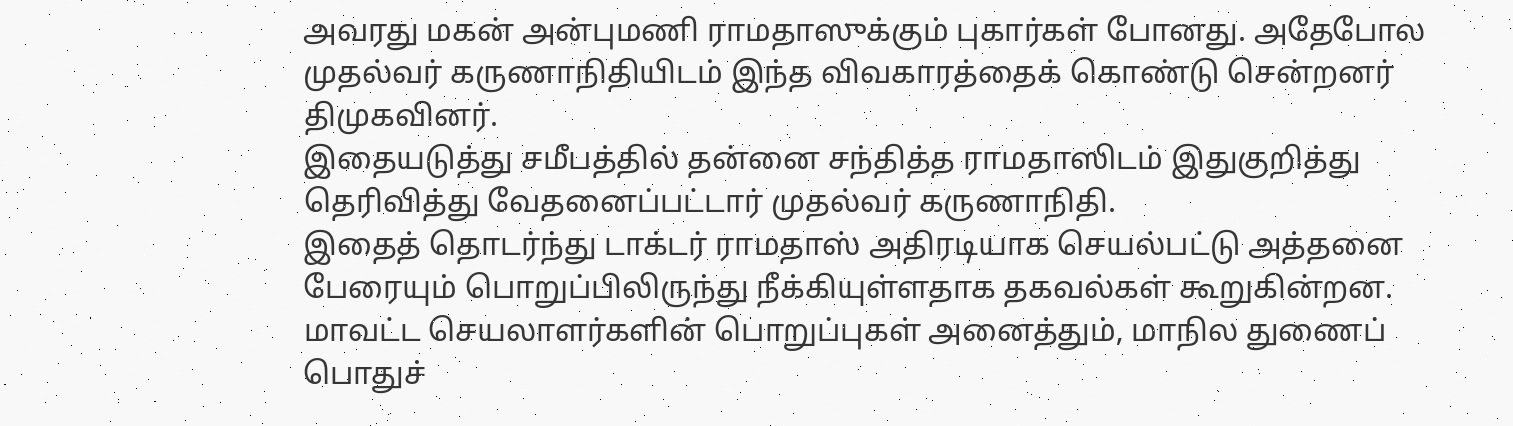அவரது மகன் அன்புமணி ராமதாஸுக்கும் புகார்கள் போனது. அதேபோல முதல்வர் கருணாநிதியிடம் இந்த விவகாரத்தைக் கொண்டு சென்றனர் திமுகவினர்.
இதையடுத்து சமீபத்தில் தன்னை சந்தித்த ராமதாஸிடம் இதுகுறித்து தெரிவித்து வேதனைப்பட்டார் முதல்வர் கருணாநிதி.
இதைத் தொடர்ந்து டாக்டர் ராமதாஸ் அதிரடியாக செயல்பட்டு அத்தனை பேரையும் பொறுப்பிலிருந்து நீக்கியுள்ளதாக தகவல்கள் கூறுகின்றன. மாவட்ட செயலாளர்களின் பொறுப்புகள் அனைத்தும், மாநில துணைப் பொதுச்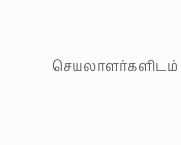செயலாளர்களிடம்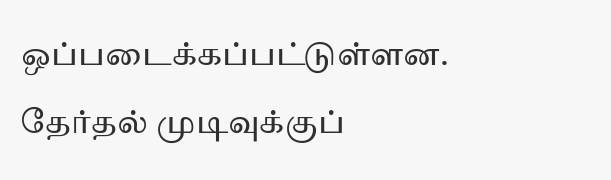ஒப்படைக்கப்பட்டுள்ளன.
தேர்தல் முடிவுக்குப்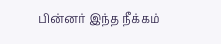பின்னர் இந்த நீக்கம்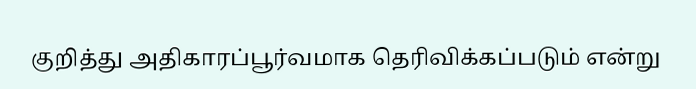குறித்து அதிகாரப்பூர்வமாக தெரிவிக்கப்படும் என்று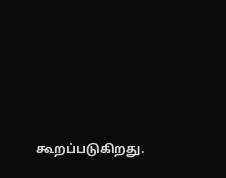கூறப்படுகிறது.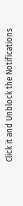Click it and Unblock the Notifications